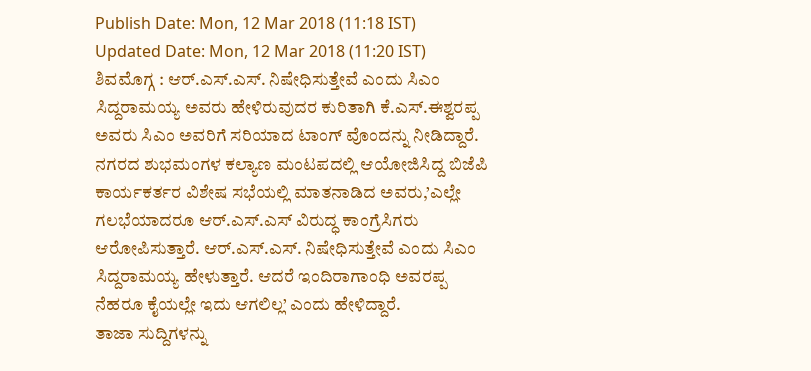Publish Date: Mon, 12 Mar 2018 (11:18 IST)
Updated Date: Mon, 12 Mar 2018 (11:20 IST)
ಶಿವಮೊಗ್ಗ : ಆರ್.ಎಸ್.ಎಸ್. ನಿಷೇಧಿಸುತ್ತೇವೆ ಎಂದು ಸಿಎಂ ಸಿದ್ದರಾಮಯ್ಯ ಅವರು ಹೇಳಿರುವುದರ ಕುರಿತಾಗಿ ಕೆ.ಎಸ್.ಈಶ್ವರಪ್ಪ ಅವರು ಸಿಎಂ ಅವರಿಗೆ ಸರಿಯಾದ ಟಾಂಗ್ ವೊಂದನ್ನು ನೀಡಿದ್ದಾರೆ.
ನಗರದ ಶುಭಮಂಗಳ ಕಲ್ಯಾಣ ಮಂಟಪದಲ್ಲಿ ಆಯೋಜಿಸಿದ್ದ ಬಿಜೆಪಿ ಕಾರ್ಯಕರ್ತರ ವಿಶೇಷ ಸಭೆಯಲ್ಲಿ ಮಾತನಾಡಿದ ಅವರು,’ಎಲ್ಲೇ ಗಲಭೆಯಾದರೂ ಆರ್.ಎಸ್.ಎಸ್ ವಿರುದ್ಧ ಕಾಂಗ್ರೆಸಿಗರು ಆರೋಪಿಸುತ್ತಾರೆ. ಆರ್.ಎಸ್.ಎಸ್. ನಿಷೇಧಿಸುತ್ತೇವೆ ಎಂದು ಸಿಎಂ ಸಿದ್ದರಾಮಯ್ಯ ಹೇಳುತ್ತಾರೆ. ಆದರೆ ಇಂದಿರಾಗಾಂಧಿ ಅವರಪ್ಪ ನೆಹರೂ ಕೈಯಲ್ಲೇ ಇದು ಆಗಲಿಲ್ಲ’ ಎಂದು ಹೇಳಿದ್ದಾರೆ.
ತಾಜಾ ಸುದ್ದಿಗಳನ್ನು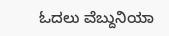ಓದಲು ವೆಬ್ದುನಿಯಾ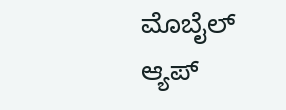ಮೊಬೈಲ್ ಆ್ಯಪ್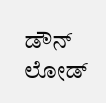ಡೌನ್ ಲೋಡ್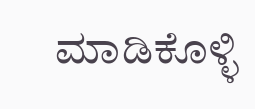ಮಾಡಿಕೊಳ್ಳಿ